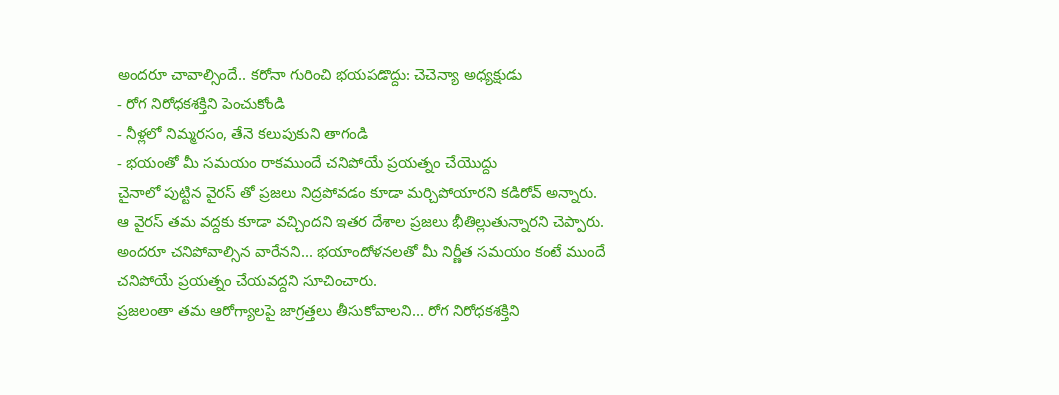అందరూ చావాల్సిందే.. కరోనా గురించి భయపడొద్దు: చెచెన్యా అధ్యక్షుడు
- రోగ నిరోధకశక్తిని పెంచుకోండి
- నీళ్లలో నిమ్మరసం, తేనె కలుపుకుని తాగండి
- భయంతో మీ సమయం రాకముందే చనిపోయే ప్రయత్నం చేయొద్దు
చైనాలో పుట్టిన వైరస్ తో ప్రజలు నిద్రపోవడం కూడా మర్చిపోయారని కడిరోవ్ అన్నారు. ఆ వైరస్ తమ వద్దకు కూడా వచ్చిందని ఇతర దేశాల ప్రజలు భీతిల్లుతున్నారని చెప్పారు. అందరూ చనిపోవాల్సిన వారేనని... భయాందోళనలతో మీ నిర్ణీత సమయం కంటే ముందే చనిపోయే ప్రయత్నం చేయవద్దని సూచించారు.
ప్రజలంతా తమ ఆరోగ్యాలపై జాగ్రత్తలు తీసుకోవాలని... రోగ నిరోధకశక్తిని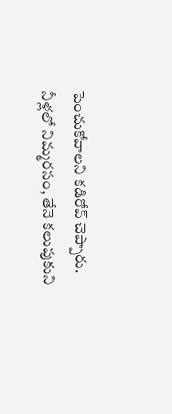పెంచుకోవాలని కడిరోవ్ చెప్పారు. నీళ్లలో నిమ్మరసం, తేనె కలుపుకుని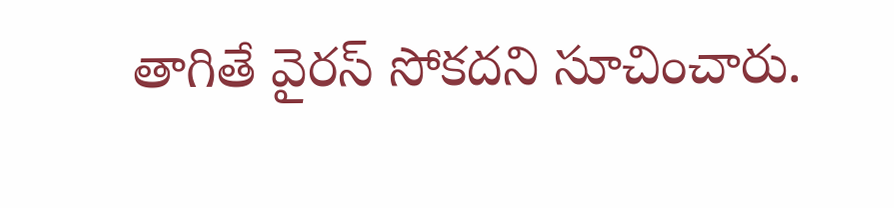తాగితే వైరస్ సోకదని సూచించారు.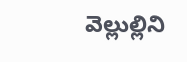వెల్లుల్లిని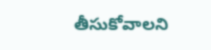తీసుకోవాలని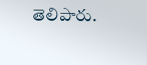తెలిపారు.